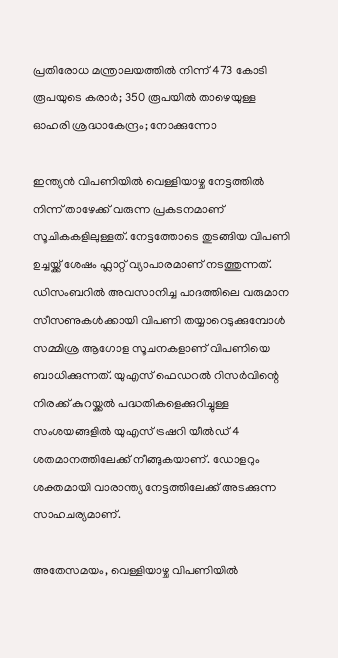പ്രതിരോധ മന്ത്രാലയത്തിൽ നിന്ന് 473 കോടി രൂപയുടെ കരാർ; 350 രൂപയിൽ താഴെയുള്ള ഓഹരി ശ്രദ്ധാകേന്ദ്രം; നോക്കുന്നോ

ഇന്ത്യൻ വിപണിയിൽ വെള്ളിയാഴ്ച നേട്ടത്തിൽ നിന്ന് താഴേക്ക് വരുന്ന പ്രകടനമാണ് സൂചികകളിലുള്ളത്. നേട്ടത്തോടെ തുടങ്ങിയ വിപണി ഉച്ചയ്ക്ക് ശേഷം ഫ്ലാറ്റ് വ്യാപാരമാണ് നടത്തുന്നത്. ഡിസംബറിൽ അവസാനിച്ച പാദത്തിലെ വരുമാന സീസണുകൾക്കായി വിപണി തയ്യാറെടുക്കുമ്പോൾ സമ്മിശ്ര ആഗോള സൂചനകളാണ് വിപണിയെ ബാധിക്കുന്നത്. യുഎസ് ഫെഡറൽ റിസർവിന്റെ നിരക്ക് കുറയ്ക്കൽ പദ്ധതികളെക്കുറിച്ചുള്ള സംശയങ്ങളിൽ യുഎസ് ട്രഷറി യീൽഡ് 4 ശതമാനത്തിലേക്ക് നീങ്ങുകയാണ്. ഡോളറും ശക്തമായി വാരാന്ത്യ നേട്ടത്തിലേക്ക് അടക്കുന്ന സാഹചര്യമാണ്.

അതേസമയം, വെള്ളിയാഴ്ച വിപണിയിൽ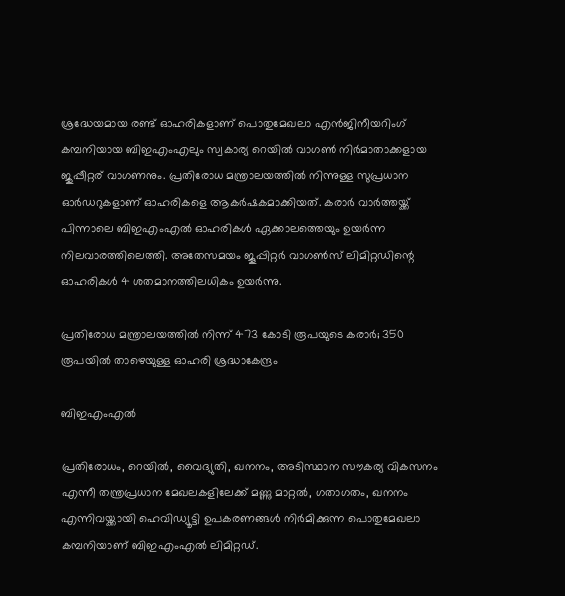ശ്രദ്ധേയമായ രണ്ട് ഓഹരികളാണ് പൊതുമേഖലാ എൻജിനീയറിംഗ് കമ്പനിയായ ബിഇഎംഎലും സ്വകാര്യ റെയിൽ വാഗൺ നിർമാതാക്കളായ ജുപ്പീറ്റര്‌ വാഗണനും. പ്രതിരോധ മന്ത്രാലയത്തിൽ നിന്നുള്ള സുപ്രധാന ഓർഡറുകളാണ് ഓഹരികളെ ആകർഷകമാക്കിയത്. കരാർ വാർത്തയ്ക്ക് പിന്നാലെ ബിഇഎംഎൽ ഓഹരികൾ ഏക്കാലത്തെയും ഉയർന്ന നിലവാരത്തിലെത്തി. അതേസമയം ജൂപ്പിറ്റർ വാഗൺസ് ലിമിറ്റഡിന്റെ ഓഹരികൾ 4 ശതമാനത്തിലധികം ഉയർന്നു.

പ്രതിരോധ മന്ത്രാലയത്തിൽ നിന്ന് 473 കോടി രൂപയുടെ കരാർ; 350 രൂപയിൽ താഴെയുള്ള ഓഹരി ശ്രദ്ധാകേന്ദ്രം

ബിഇഎംഎൽ

പ്രതിരോധം, റെയില്‍, വൈദ്യുതി, ഖനനം, അടിസ്ഥാന സൗകര്യ വികസനം എന്നീ തന്ത്രപ്രധാന മേഖലകളിലേക്ക് മണ്ണു മാറ്റല്‍, ഗതാഗതം, ഖനനം എന്നിവയ്ക്കായി ഹെവിഡ്യൂട്ടി ഉപകരണങ്ങൾ നിർമിക്കുന്ന പൊതുമേഖലാ കമ്പനിയാണ് ബിഇഎംഎൽ ലിമിറ്റഡ്.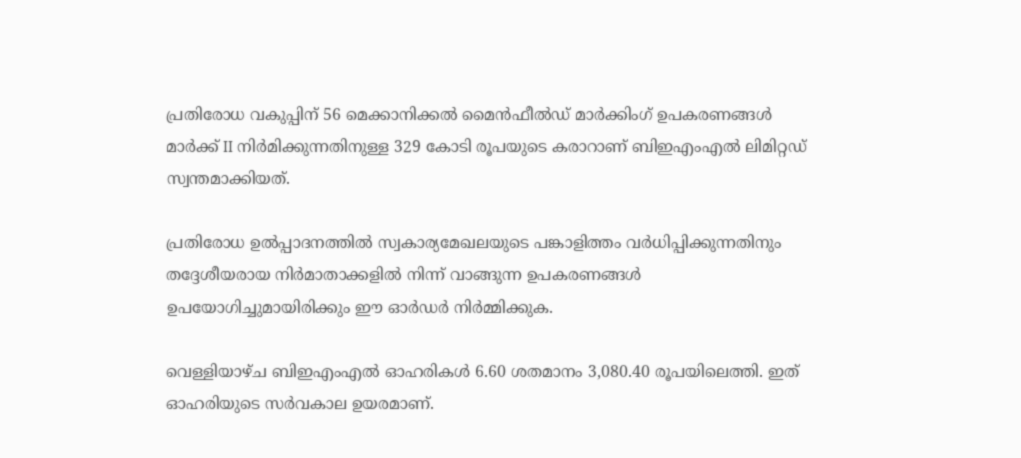പ്രതിരോധ വകുപ്പിന് 56 മെക്കാനിക്കൽ മൈൻഫീൽഡ് മാർക്കിംഗ് ഉപകരണങ്ങൾ മാർക്ക് II നിർമിക്കുന്നതിനുള്ള 329 കോടി രൂപയുടെ കരാറാണ് ബിഇഎംഎൽ ലിമിറ്റഡ് സ്വന്തമാക്കിയത്.

പ്രതിരോധ ഉൽപ്പാദനത്തിൽ സ്വകാര്യമേഖലയുടെ പങ്കാളിത്തം വർധിപ്പിക്കുന്നതിനും തദ്ദേശീയരായ നിർമാതാക്കളിൽ നിന്ന് വാങ്ങുന്ന ഉപകരണങ്ങൾ ഉപയോഗിച്ചുമായിരിക്കും ഈ ഓർഡർ നിർമ്മിക്കുക.

വെള്ളിയാഴ്ച ബിഇഎംഎൽ ഓഹരികൾ 6.60 ശതമാനം 3,080.40 രൂപയിലെത്തി. ഇത് ഓഹരിയുടെ സർവകാല ഉയരമാണ്.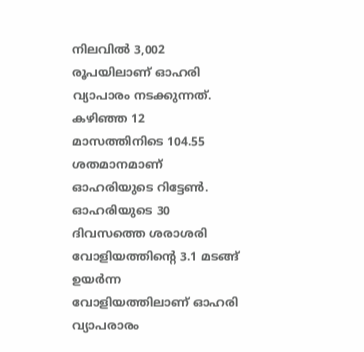നിലവിൽ 3,002 രൂപയിലാണ് ഓഹരി വ്യാപാരം നടക്കുന്നത്. കഴിഞ്ഞ 12 മാസത്തിനിടെ 104.55 ശതമാനമാണ് ഓഹരിയുടെ റിട്ടേൺ. ഓഹരിയുടെ 30 ദിവസത്തെ ശരാശരി വോളിയത്തിന്റെ 3.1 മടങ്ങ് ഉയർന്ന വോളിയത്തിലാണ് ഓഹരി വ്യാപരാരം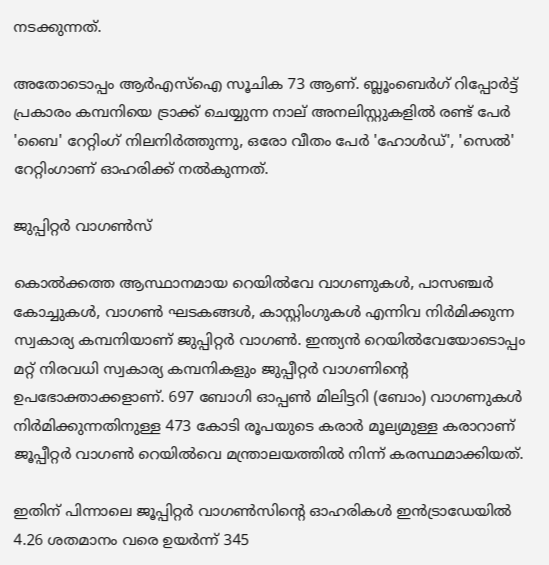നടക്കുന്നത്.

അതോടൊപ്പം ആർഎസ്ഐ സൂചിക 73 ആണ്. ബ്ലൂംബെർഗ് റിപ്പോർട്ട് പ്രകാരം കമ്പനിയെ ട്രാക്ക് ചെയ്യുന്ന നാല് അനലിസ്റ്റുകളിൽ രണ്ട് പേർ 'ബൈ' റേറ്റിംഗ് നിലനിർത്തുന്നു, ഒരോ വീതം പേർ 'ഹോൾഡ്', 'സെൽ' റേറ്റിംഗാണ് ഓഹരിക്ക് നൽകുന്നത്.

ജുപ്പിറ്റർ വാഗൺസ്

കൊൽക്കത്ത ആസ്ഥാനമായ റെയിൽവേ വാഗണുകൾ, പാസഞ്ചർ കോച്ചുകൾ, വാഗൺ ഘടകങ്ങൾ, കാസ്റ്റിംഗുകൾ എന്നിവ നിർമിക്കുന്ന സ്വകാര്യ കമ്പനിയാണ് ജുപ്പിറ്റർ വാഗൺ. ഇന്ത്യൻ റെയിൽവേയോടൊപ്പം മറ്റ് നിരവധി സ്വകാര്യ കമ്പനികളും ജുപ്പീറ്റർ വാഗണിന്റെ ഉപഭോക്താക്കളാണ്. 697 ബോഗി ഓപ്പൺ മിലിട്ടറി (ബോം) വാഗണുകൾ നിർമിക്കുന്നതിനുള്ള 473 കോടി രൂപയുടെ കരാർ മൂല്യമുള്ള കരാറാണ് ജൂപ്പീറ്റർ വാഗൺ റെയിൽവെ മന്ത്രാലയത്തിൽ നിന്ന് കരസ്ഥമാക്കിയത്.

ഇതിന് പിന്നാലെ ജൂപ്പിറ്റർ വാഗൺസിന്റെ ഓഹരികൾ ഇൻട്രാഡേയിൽ 4.26 ശതമാനം വരെ ഉയർന്ന് 345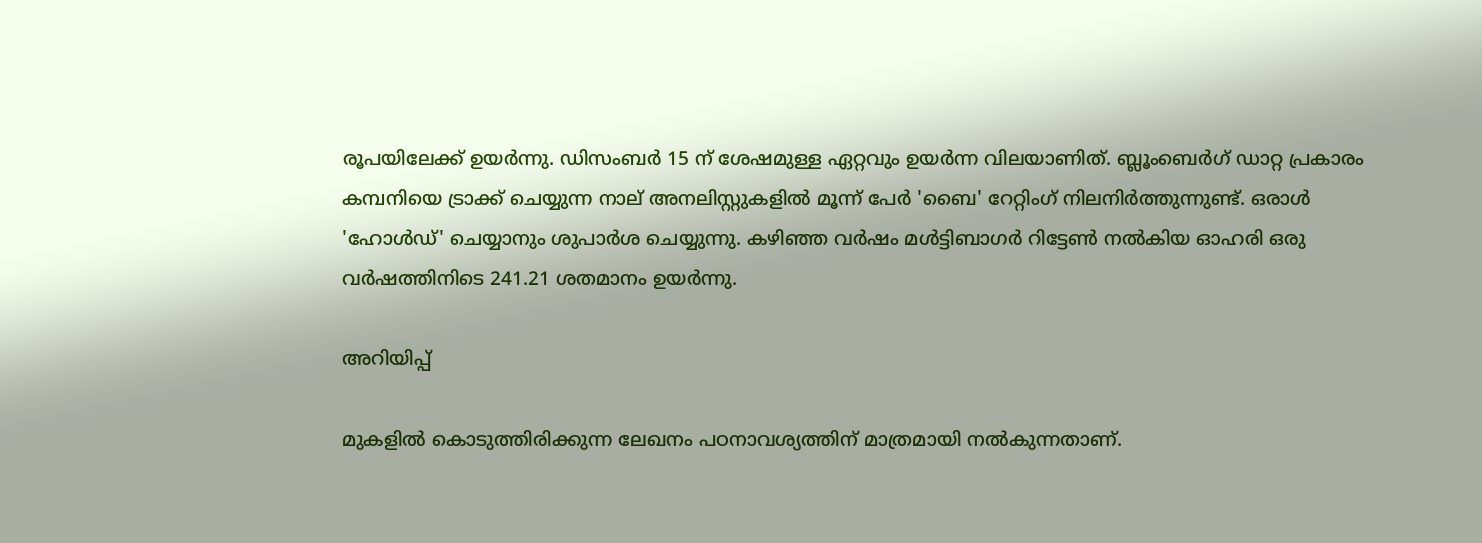രൂപയിലേക്ക് ഉയർന്നു. ഡിസംബർ 15 ന് ശേഷമുള്ള ഏറ്റവും ഉയർന്ന വിലയാണിത്. ബ്ലൂംബെർഗ് ഡാറ്റ പ്രകാരം കമ്പനിയെ ട്രാക്ക് ചെയ്യുന്ന നാല് അനലിസ്റ്റുകളിൽ മൂന്ന് പേർ 'ബൈ' റേറ്റിംഗ് നിലനിർത്തുന്നുണ്ട്. ഒരാൾ 'ഹോൾഡ്' ചെയ്യാനും ശുപാർശ ചെയ്യുന്നു. കഴിഞ്ഞ വർഷം മൾട്ടിബാഗർ റിട്ടേൺ നൽകിയ ഓഹരി ഒരു വർഷത്തിനിടെ 241.21 ശതമാനം ഉയർന്നു.

അറിയിപ്പ്

മുകളില്‍ കൊടുത്തിരിക്കുന്ന ലേഖനം പഠനാവശ്യത്തിന് മാത്രമായി നൽകുന്നതാണ്.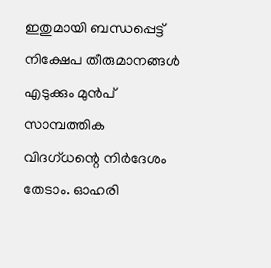ഇതുമായി ബന്ധപ്പെട്ട് നിക്ഷേപ തീരുമാനങ്ങള്‍ എടുക്കും മുന്‍പ് സാമ്പത്തിക വിദഗ്ധന്റെ നിര്‍ദേശം തേടാം. ഓഹരി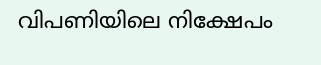വിപണിയിലെ നിക്ഷേപം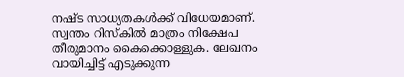നഷ്ട സാധ്യതകള്‍ക്ക് വിധേയമാണ്. സ്വന്തം റിസ്‌കില്‍ മാത്രം നിക്ഷേപ തീരുമാനം കൈക്കൊള്ളുക. ലേഖനം വായിച്ചിട്ട് എടുക്കുന്ന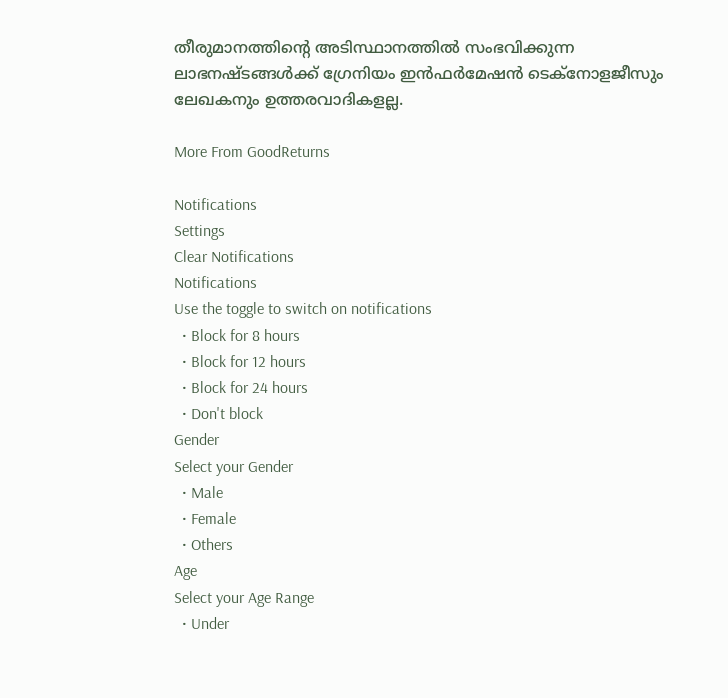തീരുമാനത്തിന്റെ അടിസ്ഥാനത്തില്‍ സംഭവിക്കുന്ന ലാഭനഷ്ടങ്ങള്‍ക്ക് ഗ്രേനിയം ഇന്‍ഫര്‍മേഷന്‍ ടെക്നോളജീസും ലേഖകനും ഉത്തരവാദികളല്ല.

More From GoodReturns

Notifications
Settings
Clear Notifications
Notifications
Use the toggle to switch on notifications
  • Block for 8 hours
  • Block for 12 hours
  • Block for 24 hours
  • Don't block
Gender
Select your Gender
  • Male
  • Female
  • Others
Age
Select your Age Range
  • Under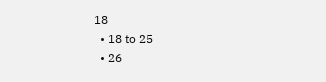18
  • 18 to 25
  • 26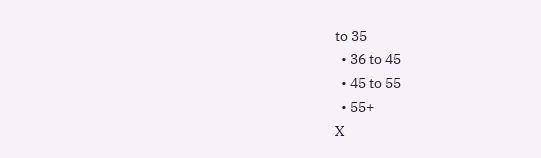to 35
  • 36 to 45
  • 45 to 55
  • 55+
X